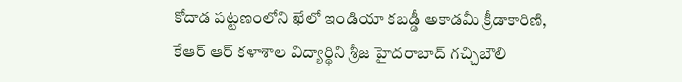కోదాడ పట్టణంలోని ఖేలో ఇండియా కబడ్డీ అకాడమీ క్రీడాకారిణి, కేఆర్ ఆర్ కళాశాల విద్యార్థిని శ్రీజ హైదరాబాద్ గచ్చిబౌలి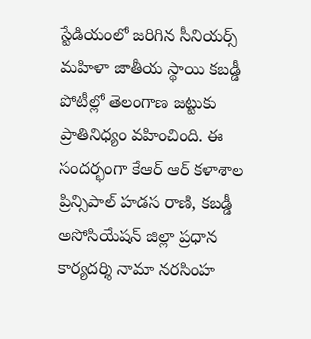స్టేడియంలో జరిగిన సీనియర్స్ మహిళా జాతీయ స్థాయి కబడ్డీ పోటీల్లో తెలంగాణ జట్టుకు ప్రాతినిధ్యం వహించింది. ఈ సందర్భంగా కేఆర్ ఆర్ కళాశాల ప్రిన్సిపాల్ హడస రాణి, కబడ్డీ అసోసియేషన్ జిల్లా ప్రధాన కార్యదర్శి నామా నరసింహ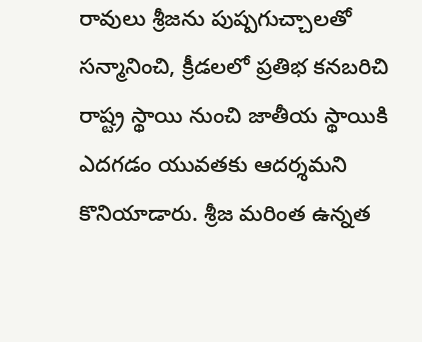రావులు శ్రీజను పుష్పగుచ్చాలతో సన్మానించి, క్రీడలలో ప్రతిభ కనబరిచి రాష్ట్ర స్థాయి నుంచి జాతీయ స్థాయికి ఎదగడం యువతకు ఆదర్శమని కొనియాడారు. శ్రీజ మరింత ఉన్నత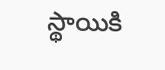స్థాయికి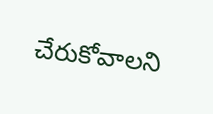చేరుకోవాలని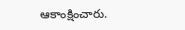ఆకాంక్షించారు.